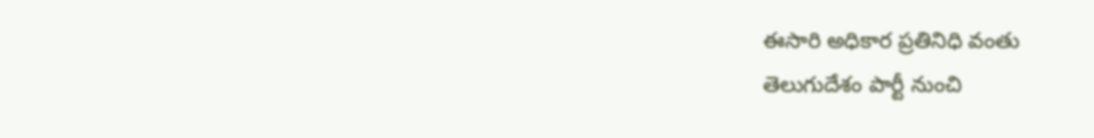ఈసారి అధికార ప్రతినిధి వంతు
తెలుగుదేశం పార్టీ నుంచి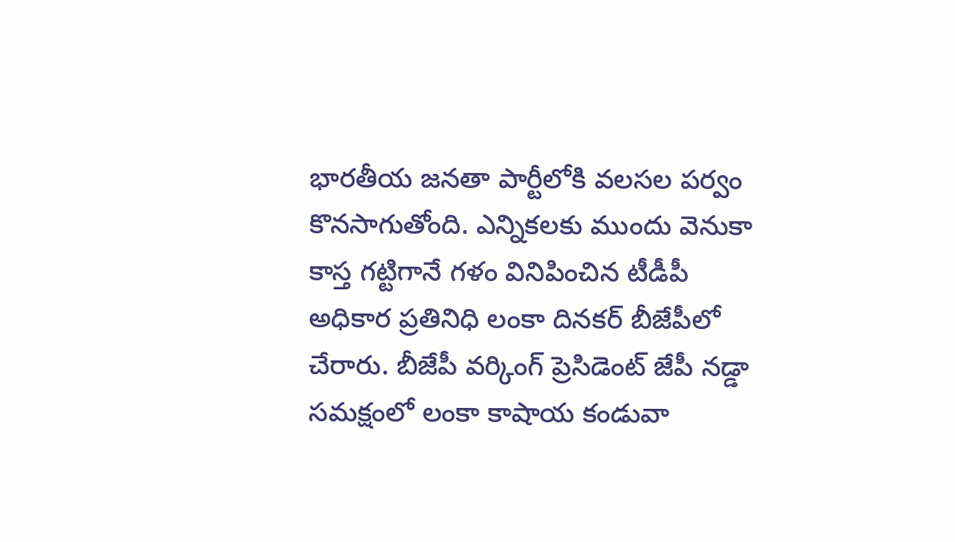భారతీయ జనతా పార్టీలోకి వలసల పర్వం కొనసాగుతోంది. ఎన్నికలకు ముందు వెనుకా కాస్త గట్టిగానే గళం వినిపించిన టీడీపీ అధికార ప్రతినిధి లంకా దినకర్ బీజేపీలో చేరారు. బీజేపీ వర్కింగ్ ప్రెసిడెంట్ జేపీ నడ్డా సమక్షంలో లంకా కాషాయ కండువా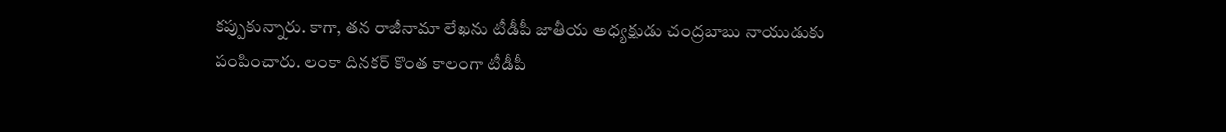కప్పుకున్నారు. కాగా, తన రాజీనామా లేఖను టీడీపీ జాతీయ అధ్యక్షుడు చంద్రబాబు నాయుడుకు పంపించారు. లంకా దినకర్ కొంత కాలంగా టీడీపీ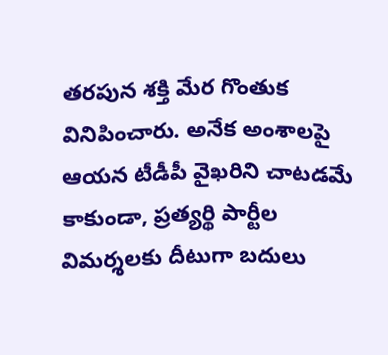తరపున శక్తి మేర గొంతుక వినిపించారు. అనేక అంశాలపై ఆయన టీడీపీ వైఖరిని చాటడమే కాకుండా, ప్రత్యర్థి పార్టీల విమర్శలకు దీటుగా బదులు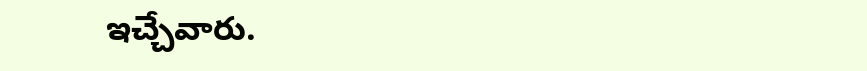ఇచ్చేవారు.